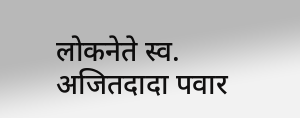लोकनेते स्व. अजितदादा पवार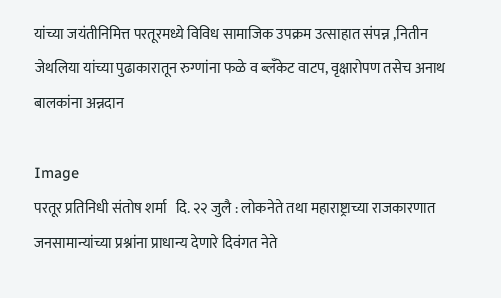यांच्या जयंतीनिमित्त परतूरमध्ये विविध सामाजिक उपक्रम उत्साहात संपन्न ,नितीन जेथलिया यांच्या पुढाकारातून रुग्णांना फळे व ब्लँकेट वाटप, वृक्षारोपण तसेच अनाथ बालकांना अन्नदान

Image
परतूर प्रतिनिधी संतोष शर्मा   दि. २२ जुलै : लोकनेते तथा महाराष्ट्राच्या राजकारणात जनसामान्यांच्या प्रश्नांना प्राधान्य देणारे दिवंगत नेते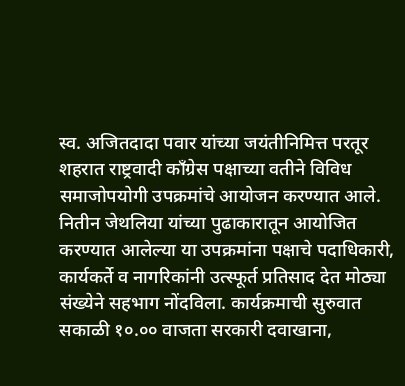स्व. अजितदादा पवार यांच्या जयंतीनिमित्त परतूर शहरात राष्ट्रवादी काँग्रेस पक्षाच्या वतीने विविध समाजोपयोगी उपक्रमांचे आयोजन करण्यात आले. नितीन जेथलिया यांच्या पुढाकारातून आयोजित करण्यात आलेल्या या उपक्रमांना पक्षाचे पदाधिकारी, कार्यकर्ते व नागरिकांनी उत्स्फूर्त प्रतिसाद देत मोठ्या संख्येने सहभाग नोंदविला. कार्यक्रमाची सुरुवात सकाळी १०.०० वाजता सरकारी दवाखाना,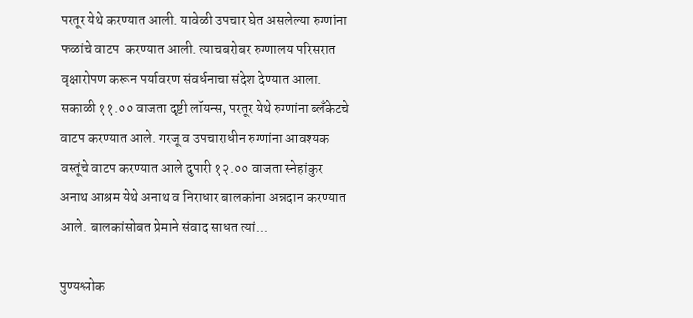परतूर येथे करण्यात आली. यावेळी उपचार घेत असलेल्या रुग्णांना फळांचे वाटप  करण्यात आली. त्याचबरोबर रुग्णालय परिसरात वृक्षारोपण करून पर्यावरण संवर्धनाचा संदेश देण्यात आला.  सकाळी ११.०० वाजता दृष्टी लॉयन्स, परतूर येथे रुग्णांना ब्लँकेटचे वाटप करण्यात आले. गरजू व उपचाराधीन रुग्णांना आवश्यक वस्तूंचे वाटप करण्यात आले दुपारी १२.०० वाजता स्नेहांकुर अनाथ आश्रम येथे अनाथ व निराधार बालकांना अन्नदान करण्यात आले. बालकांसोबत प्रेमाने संवाद साधत त्यां...

पुण्यश्लोक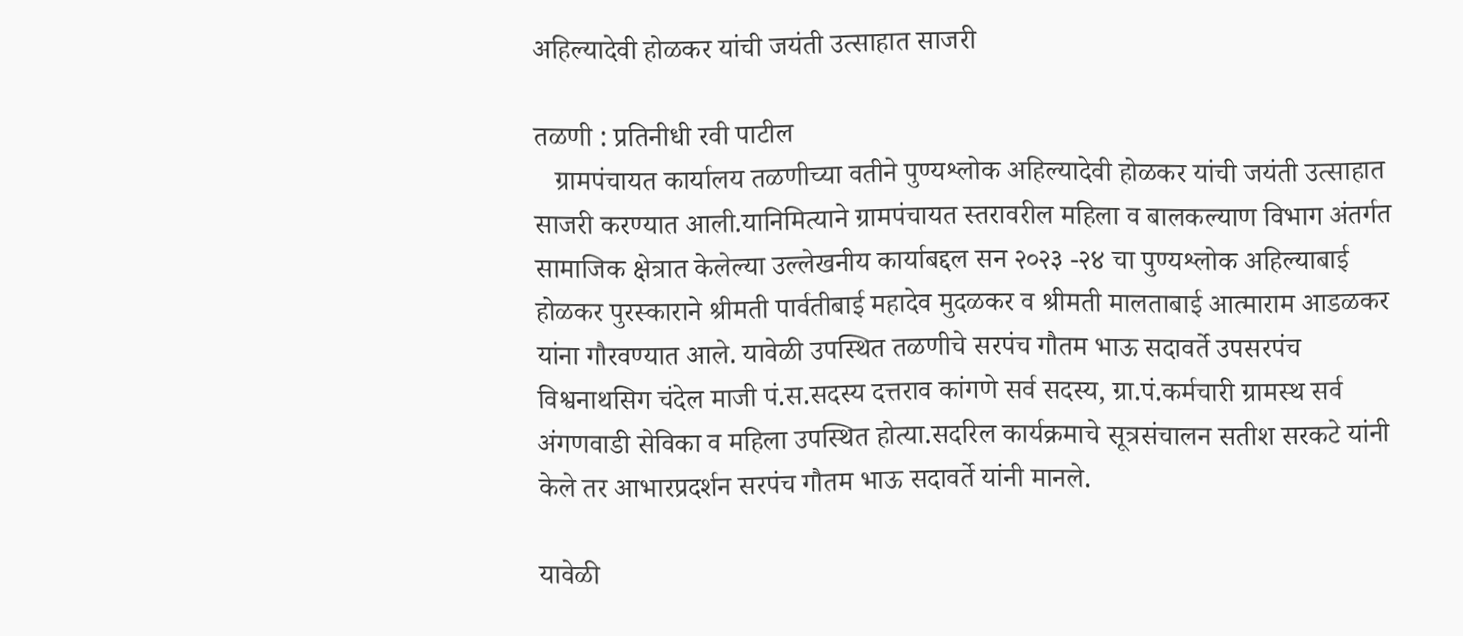अहिल्यादेवी होळकर यांची जयंती उत्साहात साजरी

तळणी : प्रतिनीधी रवी पाटील
   ग्रामपंचायत कार्यालय तळणीच्या वतीने पुण्यश्लोक अहिल्यादेवी होळकर यांची जयंती उत्साहात साजरी करण्यात आली.यानिमित्याने ग्रामपंचायत स्तरावरील महिला व बालकल्याण विभाग अंतर्गत सामाजिक क्षेत्रात केलेल्या उल्लेखनीय कार्याबद्दल सन २०२३ -२४ चा पुण्यश्लोक अहिल्याबाई होळकर पुरस्काराने श्रीमती पार्वतीबाई महादेव मुदळकर व श्रीमती मालताबाई आत्माराम आडळकर यांना गौरवण्यात आले. यावेळी उपस्थित तळणीचे सरपंच गौतम भाऊ सदावर्ते उपसरपंच विश्वनाथसिग चंदेल माजी पं.स.सदस्य दत्तराव कांगणे सर्व सदस्य, ग्रा.पं.कर्मचारी ग्रामस्थ सर्व अंगणवाडी सेविका व महिला उपस्थित होत्या.सदरिल कार्यक्रमाचे सूत्रसंचालन सतीश सरकटे यांनी केले तर आभारप्रदर्शन सरपंच गौतम भाऊ सदावर्ते यांनी मानले.

यावेळी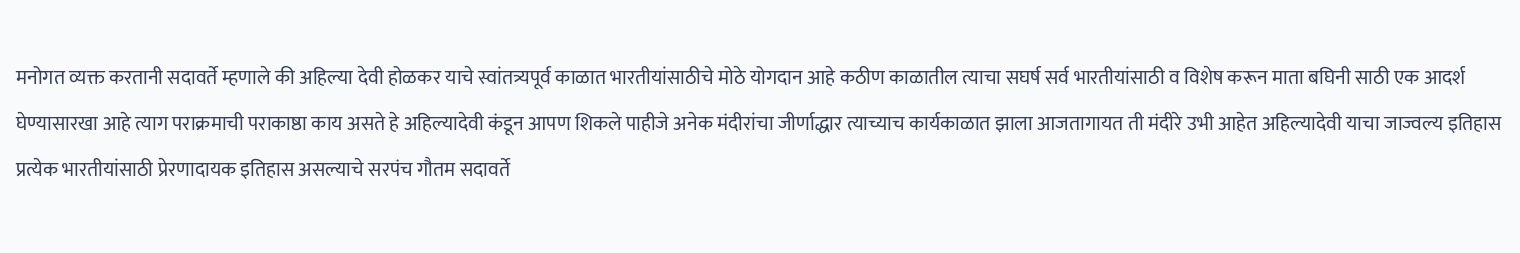मनोगत व्यक्त करतानी सदावर्ते म्हणाले की अहिल्या देवी होळकर याचे स्वांतत्र्यपूर्व काळात भारतीयांसाठीचे मोठे योगदान आहे कठीण काळातील त्याचा सघर्ष सर्व भारतीयांसाठी व विशेष करून माता बघिनी साठी एक आदर्श घेण्यासारखा आहे त्याग पराक्रमाची पराकाष्ठा काय असते हे अहिल्यादेवी कंडून आपण शिकले पाहीजे अनेक मंदीरांचा जीर्णाद्धार त्याच्याच कार्यकाळात झाला आजतागायत ती मंदीरे उभी आहेत अहिल्यादेवी याचा जाज्वल्य इतिहास प्रत्येक भारतीयांसाठी प्रेरणादायक इतिहास असल्याचे सरपंच गौतम सदावर्ते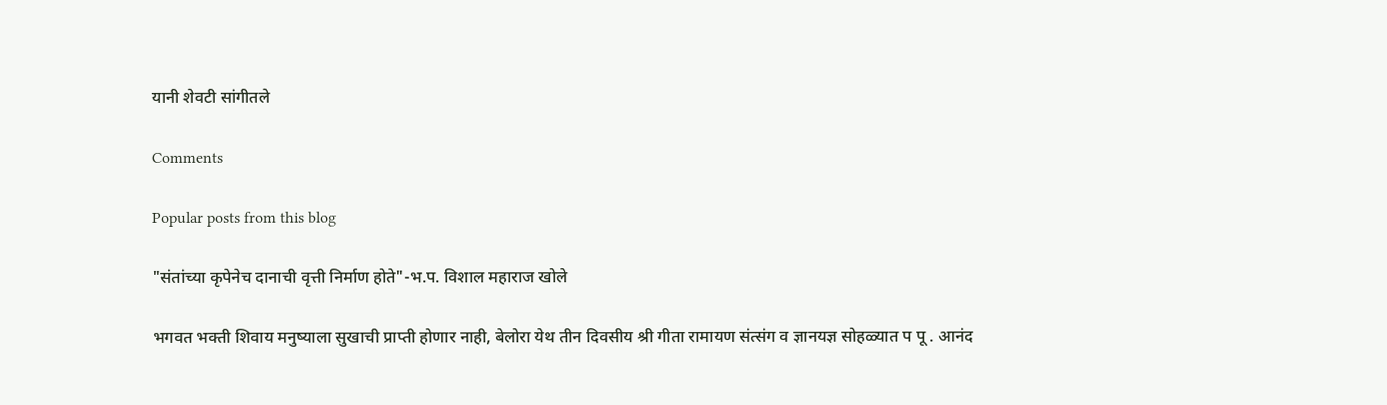यानी शेवटी सांगीतले

Comments

Popular posts from this blog

"संतांच्या कृपेनेच दानाची वृत्ती निर्माण होते"-भ.प. विशाल महाराज खोले

भगवत भक्ती शिवाय मनुष्याला सुखाची प्राप्ती होणार नाही, बेलोरा येथ तीन दिवसीय श्री गीता रामायण संत्संग व ज्ञानयज्ञ सोहळ्यात प पू . आनंद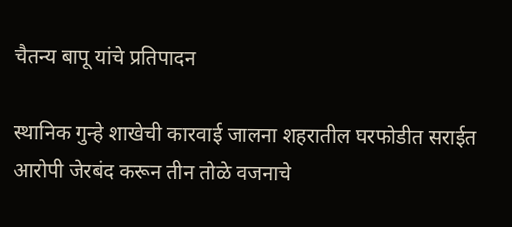चैतन्य बापू यांचे प्रतिपादन

स्थानिक गुन्हे शाखेची कारवाई जालना शहरातील घरफोडीत सराईत आरोपी जेरबंद करून तीन तोळे वजनाचे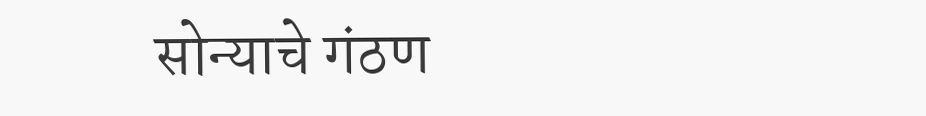सोन्याचे गंठण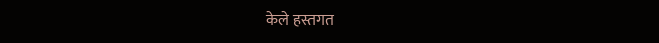केले हस्तगत